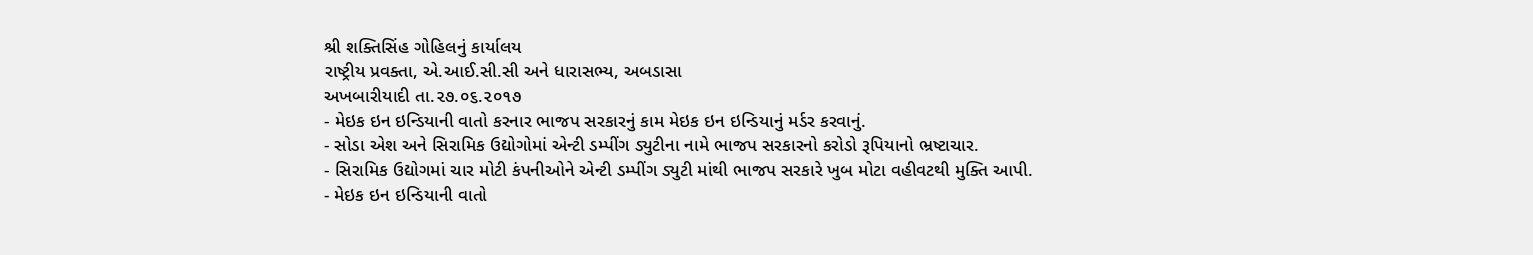શ્રી શક્તિસિંહ ગોહિલનું કાર્યાલય
રાષ્ટ્રીય પ્રવક્તા, એ.આઈ.સી.સી અને ધારાસભ્ય, અબડાસા
અખબારીયાદી તા.૨૭.૦૬.૨૦૧૭
- મેઇક ઇન ઇન્ડિયાની વાતો કરનાર ભાજપ સરકારનું કામ મેઇક ઇન ઇન્ડિયાનું મર્ડર કરવાનું.
- સોડા એશ અને સિરામિક ઉદ્યોગોમાં એન્ટી ડમ્પીંગ ડ્યુટીના નામે ભાજપ સરકારનો કરોડો રૂપિયાનો ભ્રષ્ટાચાર.
- સિરામિક ઉદ્યોગમાં ચાર મોટી કંપનીઓને એન્ટી ડમ્પીંગ ડ્યુટી માંથી ભાજપ સરકારે ખુબ મોટા વહીવટથી મુક્તિ આપી.
- મેઇક ઇન ઇન્ડિયાની વાતો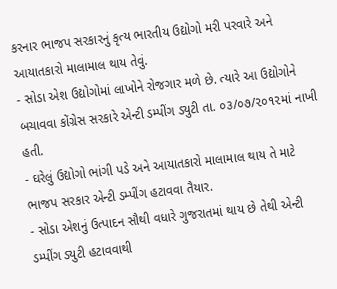કરનાર ભાજપ સરકારનું કૃત્ય ભારતીય ઉદ્યોગો મરી પરવારે અને આયાતકારો માલામાલ થાય તેવું.
- સોડા એશ ઉદ્યોગોમાં લાખોને રોજગાર મળે છે. ત્યારે આ ઉદ્યોગોને બચાવવા કોંગ્રેસ સરકારે એન્ટી ડમ્પીંગ ડ્યુટી તા. ૦૩/૦૭/૨૦૧૨માં નાખી હતી.
- ઘરેલું ઉદ્યોગો ભાંગી પડે અને આયાતકારો માલામાલ થાય તે માટે ભાજપ સરકાર એન્ટી ડમ્પીંગ હટાવવા તૈયાર.
- સોડા એશનું ઉત્પાદન સૌથી વધારે ગુજરાતમાં થાય છે તેથી એન્ટી ડમ્પીંગ ડ્યુટી હટાવવાથી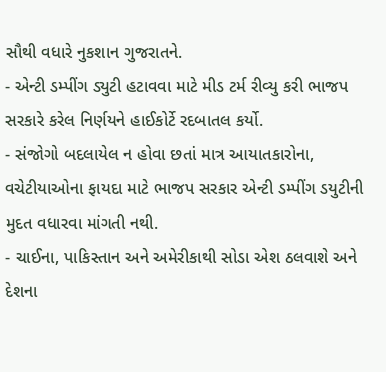સૌથી વધારે નુકશાન ગુજરાતને.
- એન્ટી ડમ્પીંગ ડ્યુટી હટાવવા માટે મીડ ટર્મ રીવ્યુ કરી ભાજપ સરકારે કરેલ નિર્ણયને હાઈકોર્ટે રદબાતલ કર્યો.
- સંજોગો બદલાયેલ ન હોવા છતાં માત્ર આયાતકારોના, વચેટીયાઓના ફાયદા માટે ભાજપ સરકાર એન્ટી ડમ્પીંગ ડયુટીની મુદત વધારવા માંગતી નથી.
- ચાઈના, પાકિસ્તાન અને અમેરીકાથી સોડા એશ ઠલવાશે અને દેશના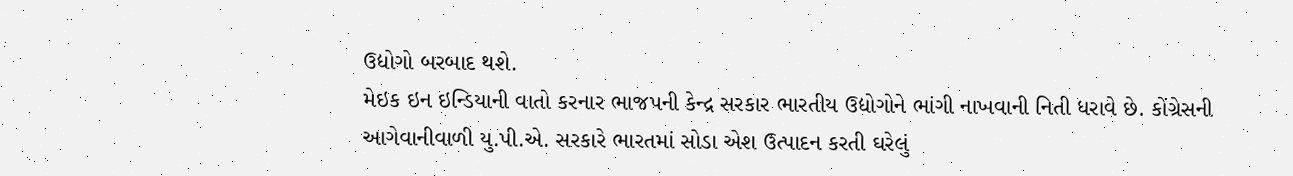ઉદ્યોગો બરબાદ થશે.
મેઇક ઇન ઇન્ડિયાની વાતો કરનાર ભાજપની કેન્દ્ર સરકાર ભારતીય ઉદ્યોગોને ભાંગી નાખવાની નિતી ધરાવે છે. કોંગ્રેસની આગેવાનીવાળી યુ.પી.એ. સરકારે ભારતમાં સોડા એશ ઉત્પાદન કરતી ઘરેલું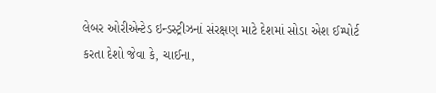લેબર ઓરીએન્ટેડ ઇન્ડસ્ટ્રીઝનાં સંરક્ષણ માટે દેશમાં સોડા એશ ઈમ્પોર્ટ કરતા દેશો જેવા કે, ચાઈના,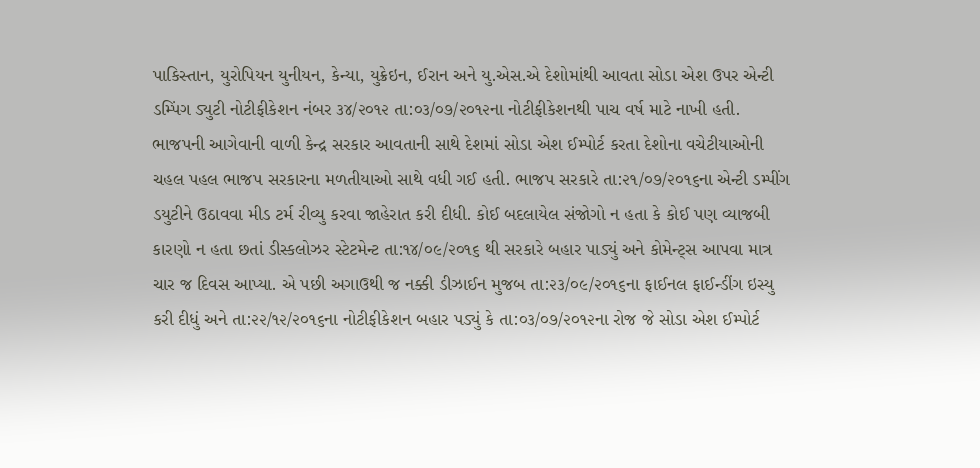પાકિસ્તાન, યુરોપિયન યુનીયન, કેન્યા, યુક્રેઇન, ઈરાન અને યુ.એસ.એ દેશોમાંથી આવતા સોડા એશ ઉપર એન્ટી ડમ્પિંગ ડ્યુટી નોટીફીકેશન નંબર ૩૪/૨૦૧૨ તા:૦૩/૦૭/૨૦૧૨ના નોટીફીકેશનથી પાચ વર્ષ માટે નાખી હતી. ભાજપની આગેવાની વાળી કેન્દ્ર સરકાર આવતાની સાથે દેશમાં સોડા એશ ઈમ્પોર્ટ કરતા દેશોના વચેટીયાઓની ચહલ પહલ ભાજપ સરકારના મળતીયાઓ સાથે વધી ગઈ હતી. ભાજપ સરકારે તા:૨૧/૦૭/૨૦૧૬ના એન્ટી ડમ્પીંગ ડયુટીને ઉઠાવવા મીડ ટર્મ રીવ્યુ કરવા જાહેરાત કરી દીધી. કોઈ બદલાયેલ સંજોગો ન હતા કે કોઈ પણ વ્યાજબી કારણો ન હતા છતાં ડીસ્કલોઝર સ્ટેટમેન્ટ તા:૧૪/૦૯/૨૦૧૬ થી સરકારે બહાર પાડ્યું અને કોમેન્ટ્સ આપવા માત્ર ચાર જ દિવસ આપ્યા. એ પછી અગાઉથી જ નક્કી ડીઝાઈન મુજબ તા:૨૩/૦૯/૨૦૧૬ના ફાઈનલ ફાઈન્ડીંગ ઇસ્યુ કરી દીધું અને તા:૨૨/૧૨/૨૦૧૬ના નોટીફીકેશન બહાર પડ્યું કે તા:૦૩/૦૭/૨૦૧૨ના રોજ જે સોડા એશ ઈમ્પોર્ટ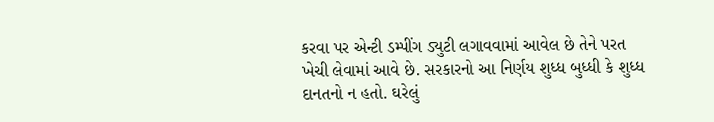કરવા પર એન્ટી ડમ્પીંગ ડ્યુટી લગાવવામાં આવેલ છે તેને પરત ખેચી લેવામાં આવે છે. સરકારનો આ નિર્ણય શુધ્ધ બુધ્ધી કે શુધ્ધ દાનતનો ન હતો. ઘરેલું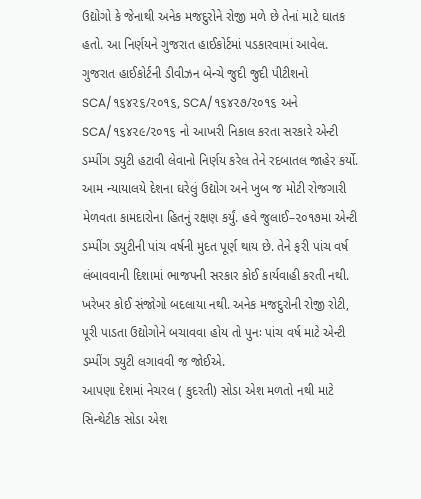ઉદ્યોગો કે જેનાથી અનેક મજદુરોને રોજી મળે છે તેનાં માટે ઘાતક હતો. આ નિર્ણયને ગુજરાત હાઈકોર્ટમાં પડકારવામાં આવેલ. ગુજરાત હાઈકોર્ટની ડીવીઝન બેન્ચે જુદી જુદી પીટીશનો SCA/૧૬૪૨૬/૨૦૧૬, SCA/૧૬૪૨૭/૨૦૧૬ અને SCA/૧૬૪૨૯/૨૦૧૬ નો આખરી નિકાલ કરતા સરકારે એન્ટી ડમ્પીંગ ડ્યુટી હટાવી લેવાનો નિર્ણય કરેલ તેને રદબાતલ જાહેર કર્યો. આમ ન્યાયાલયે દેશના ઘરેલું ઉદ્યોગ અને ખુબ જ મોટી રોજગારી મેળવતા કામદારોના હિતનું રક્ષણ કર્યું. હવે જુલાઈ–૨૦૧૭મા એન્ટી ડમ્પીંગ ડયુટીની પાંચ વર્ષની મુદત પૂર્ણ થાય છે. તેને ફરી પાંચ વર્ષ લંબાવવાની દિશામાં ભાજપની સરકાર કોઈ કાર્યવાહી કરતી નથી. ખરેખર કોઈ સંજોગો બદલાયા નથી. અનેક મજદુરોની રોજી રોટી, પૂરી પાડતા ઉદ્યોગોને બચાવવા હોય તો પુનઃ પાંચ વર્ષ માટે એન્ટી ડમ્પીંગ ડ્યુટી લગાવવી જ જોઈએ.
આપણા દેશમાં નેચરલ ( કુદરતી) સોડા એશ મળતો નથી માટે સિન્થેટીક સોડા એશ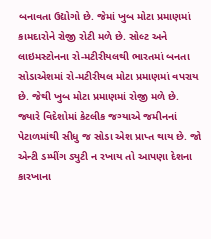બનાવતા ઉદ્યોગો છે. જેમાં ખુબ મોટા પ્રમાણમાં કામદારોને રોજી રોટી મળે છે. સોલ્ટ અને લાઇમસ્ટોનના રો-મટીરીયલથી ભારતમાં બનતા સોડાએશમાં રો-મટીરીયલ મોટા પ્રમાણમાં વપરાય છે. જેથી ખુબ મોટા પ્રમાણમાં રોજી મળે છે. જ્યારે વિદેશોમાં કેટલીક જગ્યાએ જમીનનાં પેટાળમાંથી સીધુ જ સોડા એશ પ્રાપ્ત થાય છે. જો એન્ટી ડમ્પીંગ ડ્યુટી ન રખાય તો આપણા દેશના કારખાના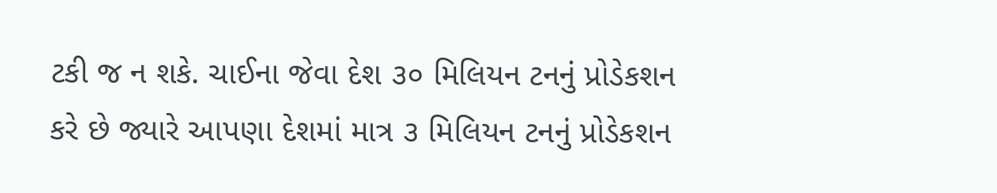ટકી જ ન શકે. ચાઈના જેવા દેશ ૩૦ મિલિયન ટનનું પ્રોડેકશન કરે છે જ્યારે આપણા દેશમાં માત્ર ૩ મિલિયન ટનનું પ્રોડેકશન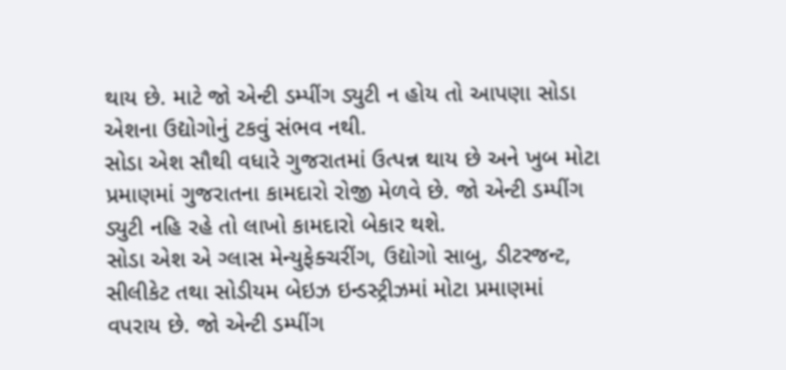થાય છે. માટે જો એન્ટી ડમ્પીંગ ડ્યુટી ન હોય તો આપણા સોડા એશના ઉદ્યોગોનું ટકવું સંભવ નથી.
સોડા એશ સૌથી વધારે ગુજરાતમાં ઉત્પન્ન થાય છે અને ખુબ મોટા પ્રમાણમાં ગુજરાતના કામદારો રોજી મેળવે છે. જો એન્ટી ડમ્પીંગ ડ્યુટી નહિ રહે તો લાખો કામદારો બેકાર થશે.
સોડા એશ એ ગ્લાસ મેન્યુફેક્ચરીંગ, ઉદ્યોગો સાબુ, ડીટરજન્ટ, સીલીકેટ તથા સોડીયમ બેઇઝ ઇન્ડસ્ટ્રીઝમાં મોટા પ્રમાણમાં વપરાય છે. જો એન્ટી ડમ્પીંગ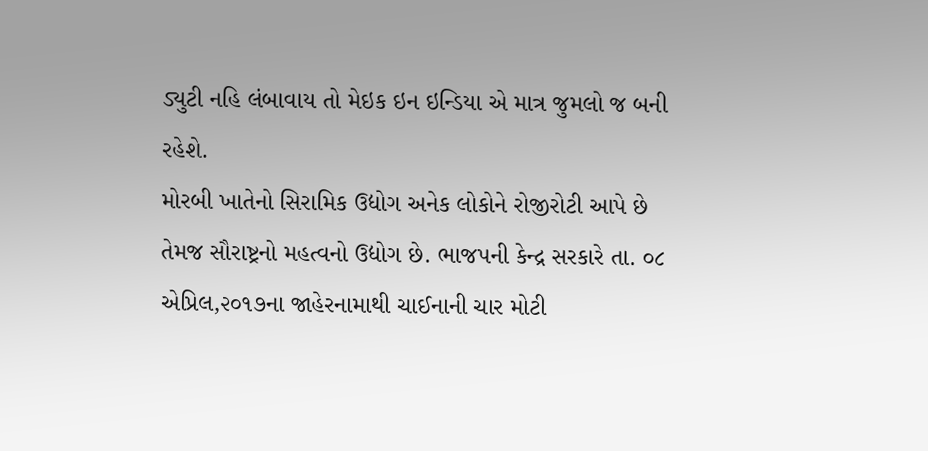ડ્યુટી નહિ લંબાવાય તો મેઇક ઇન ઇન્ડિયા એ માત્ર જુમલો જ બની રહેશે.
મોરબી ખાતેનો સિરામિક ઉદ્યોગ અનેક લોકોને રોજીરોટી આપે છે તેમજ સૌરાષ્ટ્રનો મહત્વનો ઉદ્યોગ છે. ભાજપની કેન્દ્ર સરકારે તા. ૦૮ એપ્રિલ,૨૦૧૭ના જાહેરનામાથી ચાઈનાની ચાર મોટી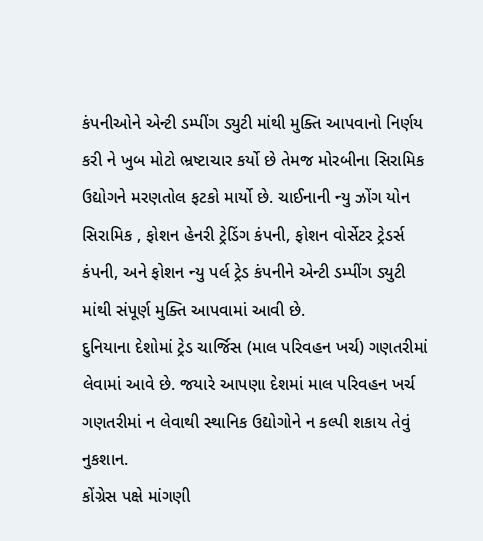કંપનીઓને એન્ટી ડમ્પીંગ ડ્યુટી માંથી મુક્તિ આપવાનો નિર્ણય કરી ને ખુબ મોટો ભ્રષ્ટાચાર કર્યો છે તેમજ મોરબીના સિરામિક ઉદ્યોગને મરણતોલ ફટકો માર્યો છે. ચાઈનાની ન્યુ ઝોંગ યોન સિરામિક , ફોશન હેનરી ટ્રેડિંગ કંપની, ફોશન વોર્સેટર ટ્રેડર્સ કંપની, અને ફોશન ન્યુ પર્લ ટ્રેડ કંપનીને એન્ટી ડમ્પીંગ ડ્યુટી માંથી સંપૂર્ણ મુક્તિ આપવામાં આવી છે.
દુનિયાના દેશોમાં ટ્રેડ ચાર્જિસ (માલ પરિવહન ખર્ચ) ગણતરીમાં લેવામાં આવે છે. જયારે આપણા દેશમાં માલ પરિવહન ખર્ચ ગણતરીમાં ન લેવાથી સ્થાનિક ઉદ્યોગોને ન કલ્પી શકાય તેવું નુકશાન.
કોંગ્રેસ પક્ષે માંગણી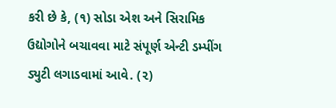કરી છે કે, (૧) સોડા એશ અને સિરામિક ઉદ્યોગોને બચાવવા માટે સંપૂર્ણ એન્ટી ડમ્પીંગ ડ્યુટી લગાડવામાં આવે. (૨)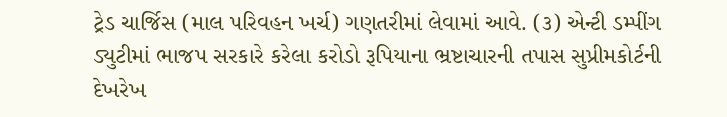ટ્રેડ ચાર્જિસ (માલ પરિવહન ખર્ચ) ગણતરીમાં લેવામાં આવે. (૩) એન્ટી ડમ્પીંગ ડ્યુટીમાં ભાજપ સરકારે કરેલા કરોડો રૂપિયાના ભ્રષ્ટાચારની તપાસ સુપ્રીમકોર્ટની દેખરેખ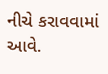નીચે કરાવવામાં આવે.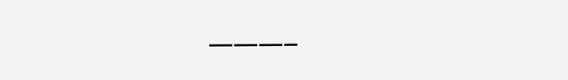———–